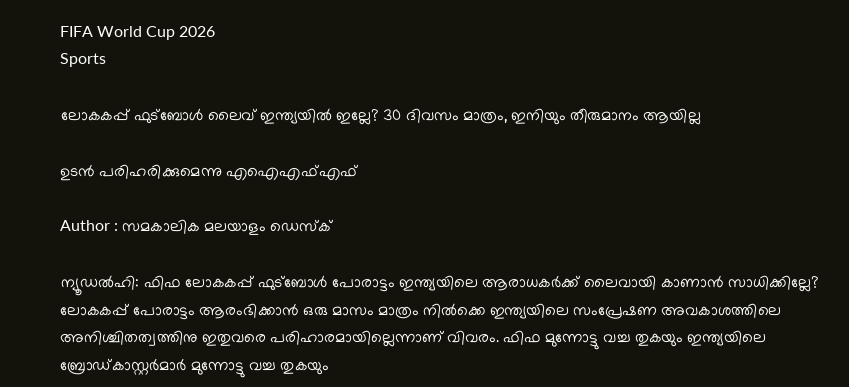FIFA World Cup 2026
Sports

ലോകകപ്പ് ഫുട്‌ബോള്‍ ലൈവ് ഇന്ത്യയില്‍ ഇല്ലേ? 30 ദിവസം മാത്രം, ഇനിയും തീരുമാനം ആയില്ല

ഉടന്‍ പരിഹരിക്കുമെന്നു എഐഎഫ്എഫ്

Author : സമകാലിക മലയാളം ഡെസ്ക്

ന്യൂഡല്‍ഹി: ഫിഫ ലോകകപ്പ് ഫുട്‌ബോള്‍ പോരാട്ടം ഇന്ത്യയിലെ ആരാധകര്‍ക്ക് ലൈവായി കാണാന്‍ സാധിക്കില്ലേ? ലോകകപ്പ് പോരാട്ടം ആരംഭിക്കാന്‍ ഒരു മാസം മാത്രം നില്‍ക്കെ ഇന്ത്യയിലെ സംപ്രേഷണ അവകാശത്തിലെ അനിശ്ചിതത്വത്തിനു ഇതുവരെ പരിഹാരമായില്ലെന്നാണ് വിവരം. ഫിഫ മുന്നോട്ടു വച്ച തുകയും ഇന്ത്യയിലെ ബ്രോഡ്കാസ്റ്റര്‍മാര്‍ മുന്നോട്ടു വച്ച തുകയും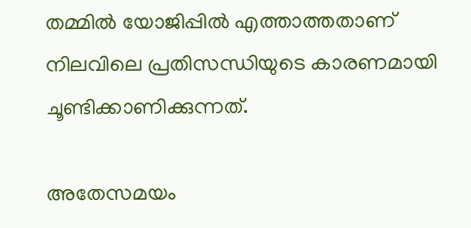തമ്മില്‍ യോജിപ്പില്‍ എത്താത്തതാണ് നിലവിലെ പ്രതിസന്ധിയുടെ കാരണമായി ചൂണ്ടിക്കാണിക്കുന്നത്.

അതേസമയം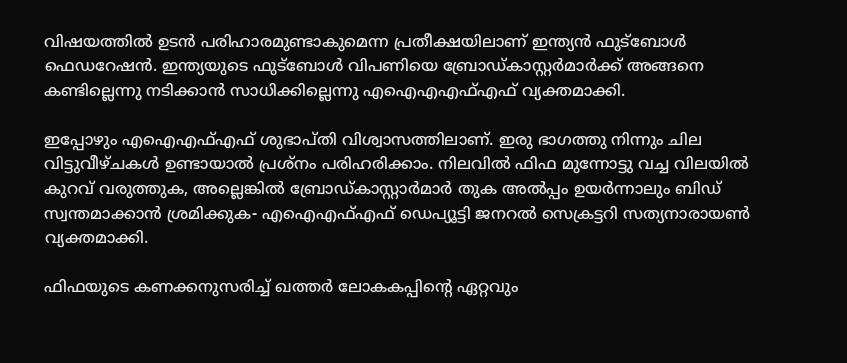വിഷയത്തില്‍ ഉടന്‍ പരിഹാരമുണ്ടാകുമെന്ന പ്രതീക്ഷയിലാണ് ഇന്ത്യന്‍ ഫുട്‌ബോള്‍ ഫെഡറേഷന്‍. ഇന്ത്യയുടെ ഫുട്‌ബോള്‍ വിപണിയെ ബ്രോഡ്കാസ്റ്റര്‍മാര്‍ക്ക് അങ്ങനെ കണ്ടില്ലെന്നു നടിക്കാന്‍ സാധിക്കില്ലെന്നു എഐഎഎഫ്എഫ് വ്യക്തമാക്കി.

ഇപ്പോഴും എഐഎഫ്എഫ് ശുഭാപ്തി വിശ്വാസത്തിലാണ്. ഇരു ഭാഗത്തു നിന്നും ചില വിട്ടുവീഴ്ചകള്‍ ഉണ്ടായാല്‍ പ്രശ്‌നം പരിഹരിക്കാം. നിലവില്‍ ഫിഫ മുന്നോട്ടു വച്ച വിലയില്‍ കുറവ് വരുത്തുക, അല്ലെങ്കില്‍ ബ്രോഡ്കാസ്റ്റാര്‍മാര്‍ തുക അല്‍പ്പം ഉയര്‍ന്നാലും ബിഡ് സ്വന്തമാക്കാന്‍ ശ്രമിക്കുക- എഐഎഫ്എഫ് ഡെപ്യൂട്ടി ജനറല്‍ സെക്രട്ടറി സത്യനാരായണ്‍ വ്യക്തമാക്കി.

ഫിഫയുടെ കണക്കനുസരിച്ച് ഖത്തര്‍ ലോകകപ്പിന്റെ ഏറ്റവും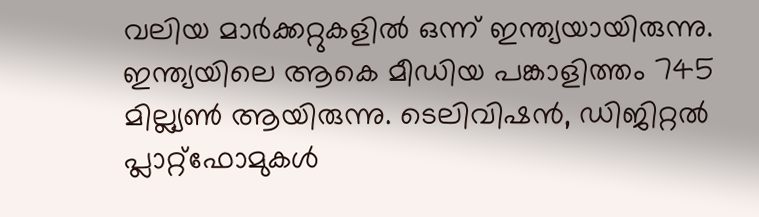വലിയ മാര്‍ക്കറ്റുകളില്‍ ഒന്ന് ഇന്ത്യയായിരുന്നു. ഇന്ത്യയിലെ ആകെ മീഡിയ പങ്കാളിത്തം 745 മില്ല്യണ്‍ ആയിരുന്നു. ടെലിവിഷന്‍, ഡിജിറ്റല്‍ പ്ലാറ്റ്‌ഫോമുകള്‍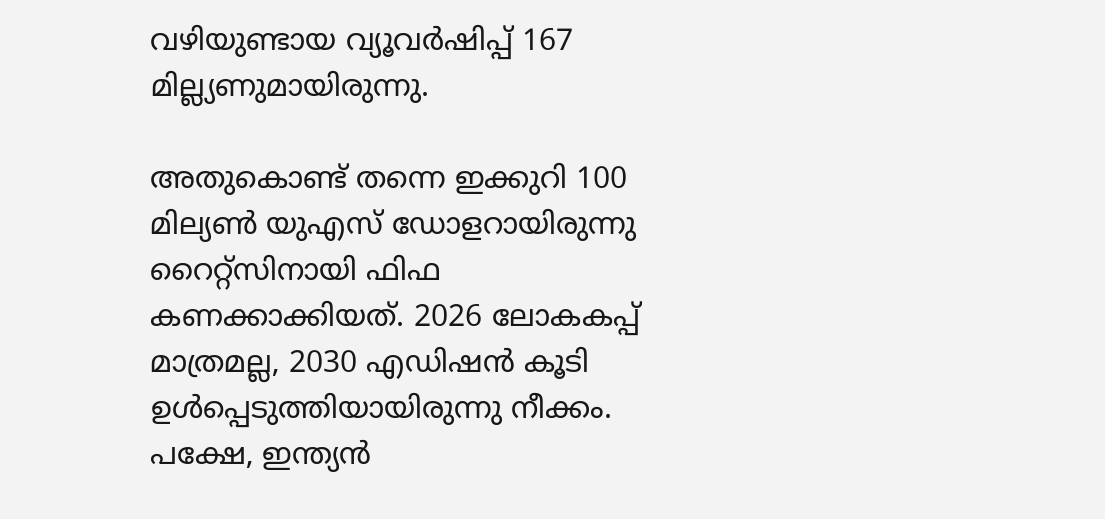വഴിയുണ്ടായ വ്യൂവര്‍ഷിപ്പ് 167 മില്ല്യണുമായിരുന്നു.

അതുകൊണ്ട് തന്നെ ഇക്കുറി 100 മില്യണ്‍ യുഎസ് ഡോളറായിരുന്നു റൈറ്റ്‌സിനായി ഫിഫ കണക്കാക്കിയത്. 2026 ലോകകപ്പ് മാത്രമല്ല, 2030 എഡിഷന്‍ കൂടി ഉള്‍പ്പെടുത്തിയായിരുന്നു നീക്കം. പക്ഷേ, ഇന്ത്യന്‍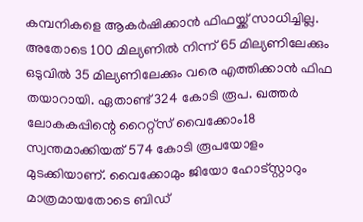കമ്പനികളെ ആകര്‍ഷിക്കാന്‍ ഫിഫയ്ക്ക് സാധിച്ചില്ല. അതോടെ 100 മില്യണില്‍ നിന്ന് 65 മില്യണിലേക്കും ഒടുവില്‍ 35 മില്യണിലേക്കും വരെ എത്തിക്കാന്‍ ഫിഫ തയാറായി. ഏതാണ്ട് 324 കോടി രൂപ. ഖത്തര്‍ ലോകകപ്പിന്റെ റൈറ്റ്‌സ് വൈക്കോം18 സ്വന്തമാക്കിയത് 574 കോടി രൂപയോളം മുടക്കിയാണ്. വൈക്കോമും ജിയോ ഹോട്സ്റ്റാറും മാത്രമായതോടെ ബിഡ്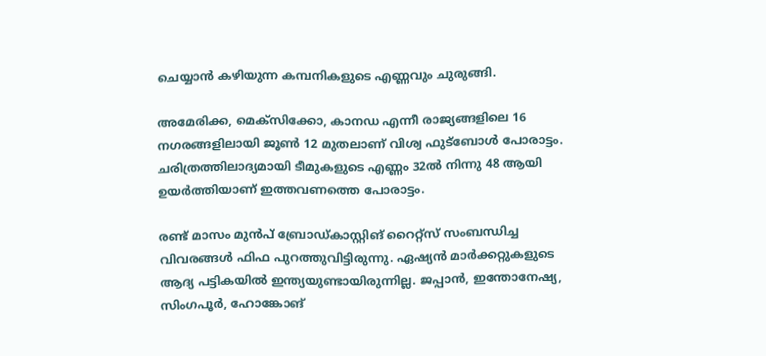ചെയ്യാന്‍ കഴിയുന്ന കമ്പനികളുടെ എണ്ണവും ചുരുങ്ങി.

അമേരിക്ക, മെക്‌സിക്കോ, കാനഡ എന്നീ രാജ്യങ്ങളിലെ 16 നഗരങ്ങളിലായി ജൂണ്‍ 12 മുതലാണ് വിശ്വ ഫുട്‌ബോള്‍ പോരാട്ടം. ചരിത്രത്തിലാദ്യമായി ടീമുകളുടെ എണ്ണം 32ല്‍ നിന്നു 48 ആയി ഉയര്‍ത്തിയാണ് ഇത്തവണത്തെ പോരാട്ടം.

രണ്ട് മാസം മുന്‍പ് ബ്രോഡ്കാസ്റ്റിങ് റൈറ്റ്‌സ് സംബന്ധിച്ച വിവരങ്ങള്‍ ഫിഫ പുറത്തുവിട്ടിരുന്നു. ഏഷ്യന്‍ മാര്‍ക്കറ്റുകളുടെ ആദ്യ പട്ടികയില്‍ ഇന്ത്യയുണ്ടായിരുന്നില്ല. ജപ്പാന്‍, ഇന്തോനേഷ്യ, സിംഗപൂര്‍, ഹോങ്കോങ്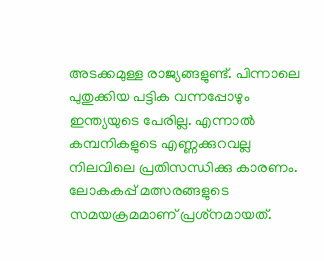അടക്കമുള്ള രാജ്യങ്ങളുണ്ട്. പിന്നാലെ പുതുക്കിയ പട്ടിക വന്നപ്പോഴും ഇന്ത്യയുടെ പേരില്ല. എന്നാല്‍ കമ്പനികളുടെ എണ്ണക്കുറവല്ല നിലവിലെ പ്രതിസന്ധിക്കു കാരണം. ലോകകപ്പ് മത്സരങ്ങളുടെ സമയക്രമമാണ് പ്രശ്‌നമായത്.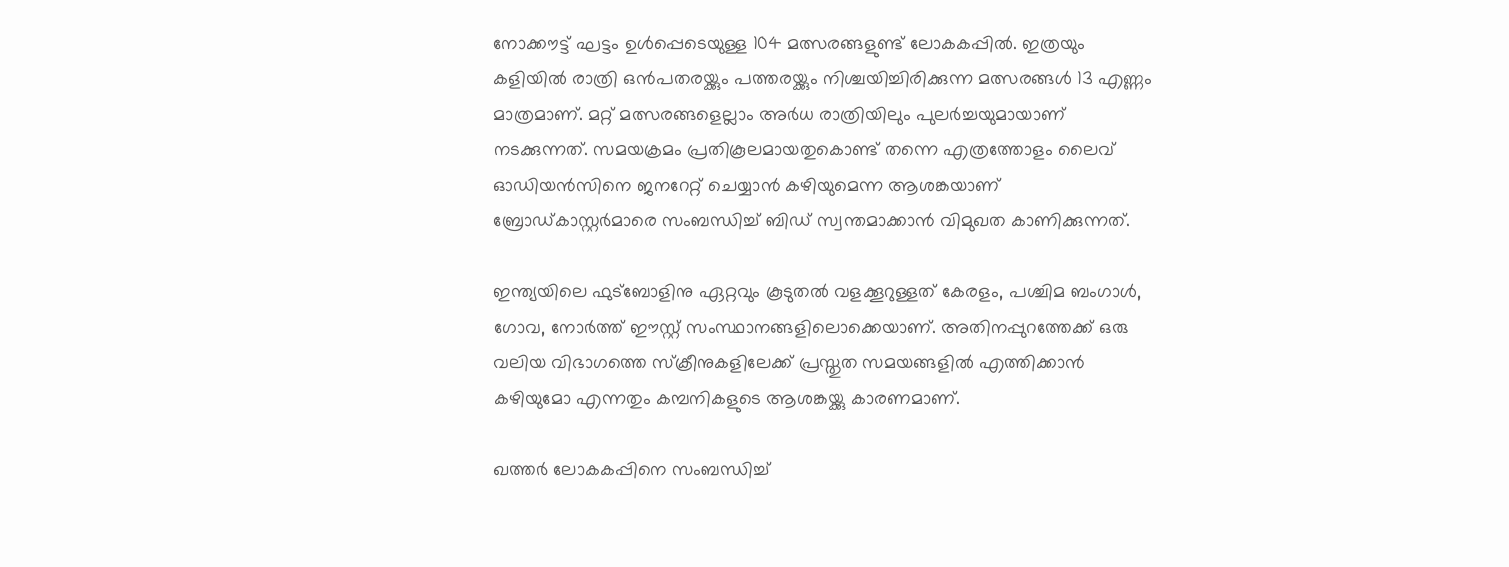നോക്കൗട്ട് ഘട്ടം ഉള്‍പ്പെടെയുള്ള 104 മത്സരങ്ങളുണ്ട് ലോകകപ്പില്‍. ഇത്രയും കളിയില്‍ രാത്രി ഒന്‍പതരയ്ക്കും പത്തരയ്ക്കും നിശ്ചയിച്ചിരിക്കുന്ന മത്സരങ്ങള്‍ 13 എണ്ണം മാത്രമാണ്. മറ്റ് മത്സരങ്ങളെല്ലാം അര്‍ധ രാത്രിയിലും പുലര്‍ച്ചയുമായാണ് നടക്കുന്നത്. സമയക്രമം പ്രതികൂലമായതുകൊണ്ട് തന്നെ എത്രത്തോളം ലൈവ് ഓഡിയന്‍സിനെ ജനറേറ്റ് ചെയ്യാന്‍ കഴിയുമെന്ന ആശങ്കയാണ് ബ്രോഡ്കാസ്റ്റര്‍മാരെ സംബന്ധിച്ച് ബിഡ് സ്വന്തമാക്കാന്‍ വിമുഖത കാണിക്കുന്നത്.

ഇന്ത്യയിലെ ഫുട്‌ബോളിനു ഏറ്റവും കൂടുതല്‍ വളക്കൂറുള്ളത് കേരളം, പശ്ചിമ ബംഗാള്‍, ഗോവ, നോര്‍ത്ത് ഈസ്റ്റ് സംസ്ഥാനങ്ങളിലൊക്കെയാണ്. അതിനപ്പുറത്തേക്ക് ഒരു വലിയ വിഭാഗത്തെ സ്‌ക്രീനുകളിലേക്ക് പ്രസ്തുത സമയങ്ങളില്‍ എത്തിക്കാന്‍ കഴിയുമോ എന്നതും കമ്പനികളുടെ ആശങ്കയ്ക്കു കാരണമാണ്.

ഖത്തര്‍ ലോകകപ്പിനെ സംബന്ധിച്ച്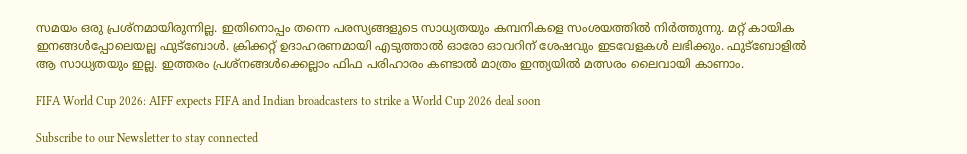സമയം ഒരു പ്രശ്‌നമായിരുന്നില്ല. ഇതിനൊപ്പം തന്നെ പരസ്യങ്ങളുടെ സാധ്യതയും കമ്പനികളെ സംശയത്തില്‍ നിര്‍ത്തുന്നു. മറ്റ് കായിക ഇനങ്ങള്‍പ്പോലെയല്ല ഫുട്‌ബോള്‍. ക്രിക്കറ്റ് ഉദാഹരണമായി എടുത്താല്‍ ഓരോ ഓവറിന് ശേഷവും ഇടവേളകള്‍ ലഭിക്കും. ഫുട്‌ബോളില്‍ ആ സാധ്യതയും ഇല്ല. ഇത്തരം പ്രശ്‌നങ്ങള്‍ക്കെല്ലാം ഫിഫ പരിഹാരം കണ്ടാല്‍ മാത്രം ഇന്ത്യയില്‍ മത്സരം ലൈവായി കാണാം.

FIFA World Cup 2026: AIFF expects FIFA and Indian broadcasters to strike a World Cup 2026 deal soon

Subscribe to our Newsletter to stay connected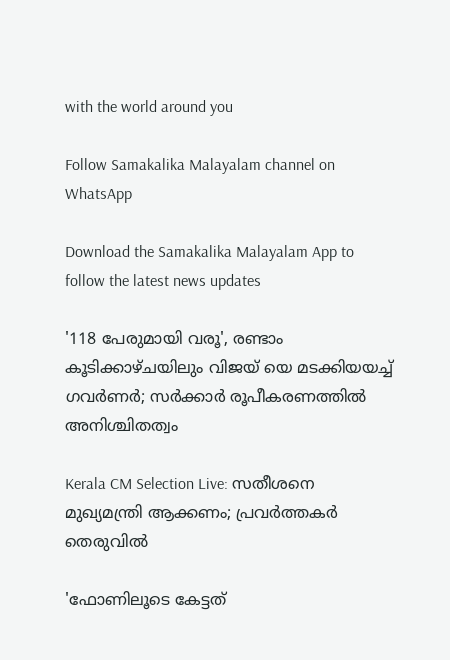with the world around you

Follow Samakalika Malayalam channel on WhatsApp

Download the Samakalika Malayalam App to follow the latest news updates

'118 പേരുമായി വരൂ', രണ്ടാം കൂടിക്കാഴ്ചയിലും വിജയ് യെ മടക്കിയയച്ച് ഗവർണര്‍; സർക്കാർ രൂപീകരണത്തിൽ അനിശ്ചിതത്വം

Kerala CM Selection Live: സതീശനെ മുഖ്യമന്ത്രി ആക്കണം; പ്രവർത്തകർ തെരുവിൽ

'ഫോണിലൂടെ കേട്ടത്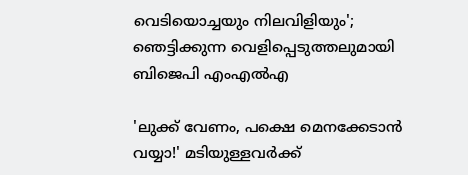വെടിയൊച്ചയും നിലവിളിയും'; ഞെട്ടിക്കുന്ന വെളിപ്പെടുത്തലുമായി ബിജെപി എംഎൽഎ

'ലുക്ക് വേണം, പക്ഷെ മെനക്കേടാൻ വയ്യാ!' മടിയുള്ളവർക്ക്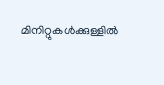മിനിറ്റുകൾക്കുള്ളിൽ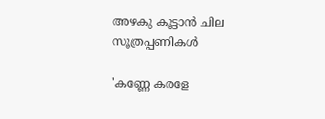അഴകു കൂട്ടാൻ ചില സൂത്രപ്പണികൾ

'കണ്ണേ കരളേ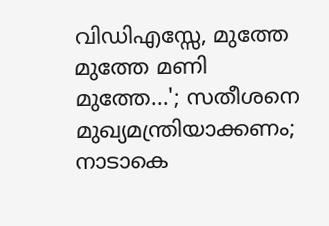വിഡിഎസ്സേ, മുത്തേ മുത്തേ മണി മുത്തേ...'; സതീശനെ മുഖ്യമന്ത്രിയാക്കണം; നാടാകെ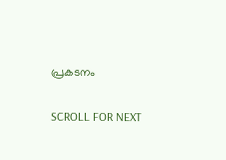പ്രകടനം

SCROLL FOR NEXT